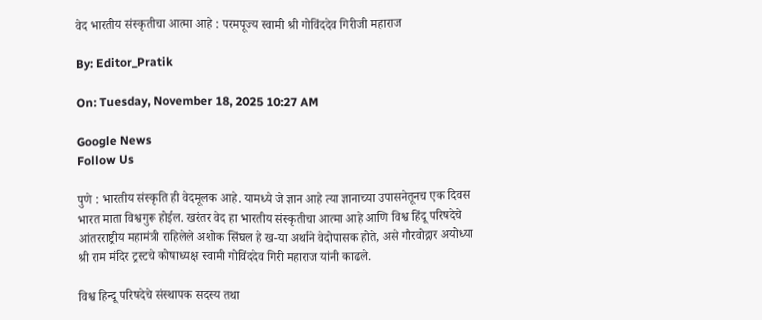वेद भारतीय संस्कृतीचा आत्मा आहे : परमपूज्य स्वामी श्री गोविंददेव गिरीजी महाराज

By: Editor_Pratik

On: Tuesday, November 18, 2025 10:27 AM

Google News
Follow Us

पुणे : भारतीय संस्कृति ही वेदमूलक आहे. यामध्ये जे ज्ञान आहे त्या ज्ञानाच्या उपासनेतूनच एक दिवस भारत माता विश्वगुरू होईल. खरंतर वेद हा भारतीय संस्कृतीचा आत्मा आहे आणि विश्व हिंदू परिषदेचे आंतरराष्ट्रीय महामंत्री राहिलेले अशोक सिंघल हे ख-या अर्थाने वेदोपासक होते, असे गौरवोद्गार अयोध्या श्री राम मंदिर ट्रस्टचे कोषाध्यक्ष स्वामी गोविंददेव गिरी महाराज यांनी काढले.

विश्व हिन्दू परिषदेचे संस्थापक सदस्य तथा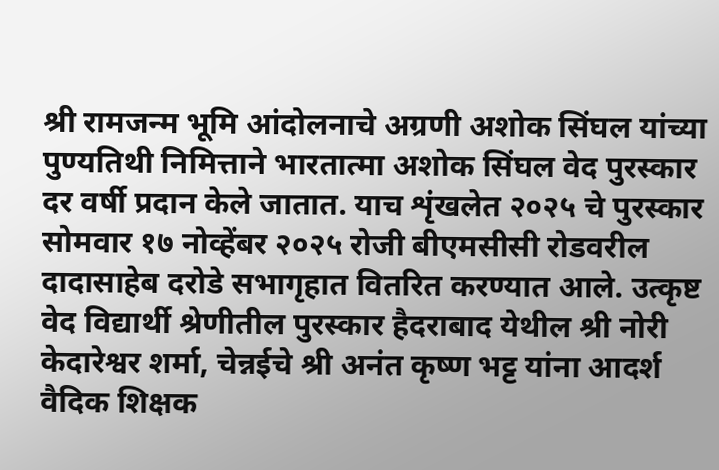श्री रामजन्म भूमि आंदोलनाचे अग्रणी अशोक सिंघल यांच्या पुण्यतिथी निमित्ताने भारतात्मा अशोक सिंघल वेद पुरस्कार दर वर्षी प्रदान केले जातात. याच शृंखलेत २०२५ चे पुरस्कार सोमवार १७ नोव्हेंबर २०२५ रोजी बीएमसीसी रोडवरील दादासाहेब दरोडे सभागृहात वितरित करण्यात आले. उत्कृष्ट वेद विद्यार्थी श्रेणीतील पुरस्कार हैदराबाद येथील श्री नोरी केदारेश्वर शर्मा, चेन्नईचे श्री अनंत कृष्ण भट्ट यांना आदर्श वैदिक शिक्षक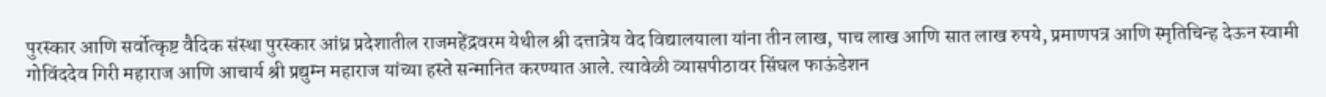पुरस्कार आणि सर्वोत्कृष्ट वैदिक संस्था पुरस्कार आंध्र प्रदेशातील राजमहेंद्रवरम येथील श्री दत्तात्रेय वेद विद्यालयाला यांना तीन लाख, पाच लाख आणि सात लाख रुपये, प्रमाणपत्र आणि स्मृतिचिन्ह देऊन स्वामी गोविंददेव गिरी महाराज आणि आचार्य श्री प्रद्युम्न महाराज यांच्या हस्ते सन्मानित करण्यात आले. त्यावेळी व्यासपीठावर सिंघल फाऊंडेशन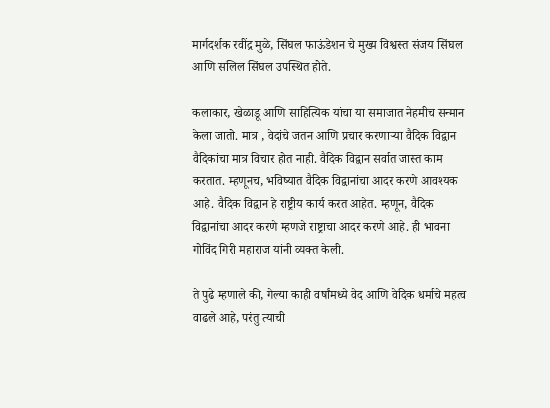मार्गदर्शक रवींद्र मुळे, सिंघल फाऊंडेशन चे मुख्य विश्वस्त संजय सिंघल आणि सलिल सिंघल उपस्थित होते.

कलाकार, खेळाडू आणि साहित्यिक यांचा या समाजात नेहमीच सन्मान केला जातो. मात्र , वेदांचे जतन आणि प्रचार करणाऱ्या वैदिक विद्वान वैदिकांचा मात्र विचार होत नाही. वैदिक विद्वान सर्वात जास्त काम करतात. म्हणूनच, भविष्यात वैदिक विद्वानांचा आदर करणे आवश्यक आहे. वैदिक विद्वान हे राष्ट्रीय कार्य करत आहेत. म्हणून, वैदिक विद्वानांचा आदर करणे म्हणजे राष्ट्राचा आदर करणे आहे. ही भावना गोविंद गिरी महाराज यांनी व्यक्त केली.

ते पुढे म्हणाले की, गेल्या काही वर्षांमध्ये वेद आणि वेदिक धर्माचे महत्व वाढले आहे, परंतु त्याची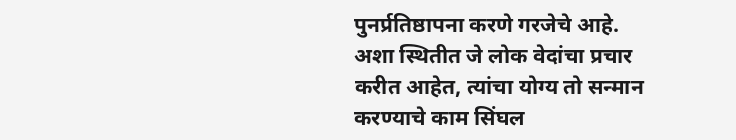पुनर्प्रतिष्ठापना करणे गरजेचे आहे. अशा स्थितीत जे लोक वेदांचा प्रचार करीत आहेत, त्यांचा योग्य तो सन्मान करण्याचे काम सिंघल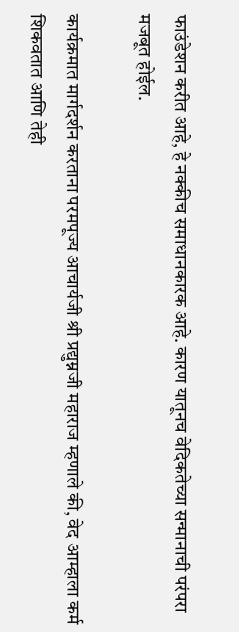फाउंडेशन करीत आहे, हे नक्कीच समाधानकारक आहे. कारण यातूनच वेदिकतेच्या सन्मानाची परंपरा मजबूत होईल.

कार्यक्रमात मार्गदर्शन करताना परमपूज्य आचार्यजी श्री प्रद्युम्नजी महाराज म्हणाले की, वेद आम्हाला कर्म शिकवतात आणि तेही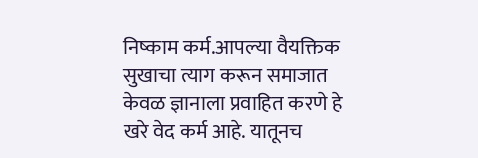निष्काम कर्म.आपल्या वैयक्तिक सुखाचा त्याग करून समाजात केवळ ज्ञानाला प्रवाहित करणे हे खरे वेद कर्म आहे. यातूनच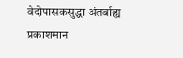वेदोपासकसुद्धा अंतर्बाह्य प्रकाशमान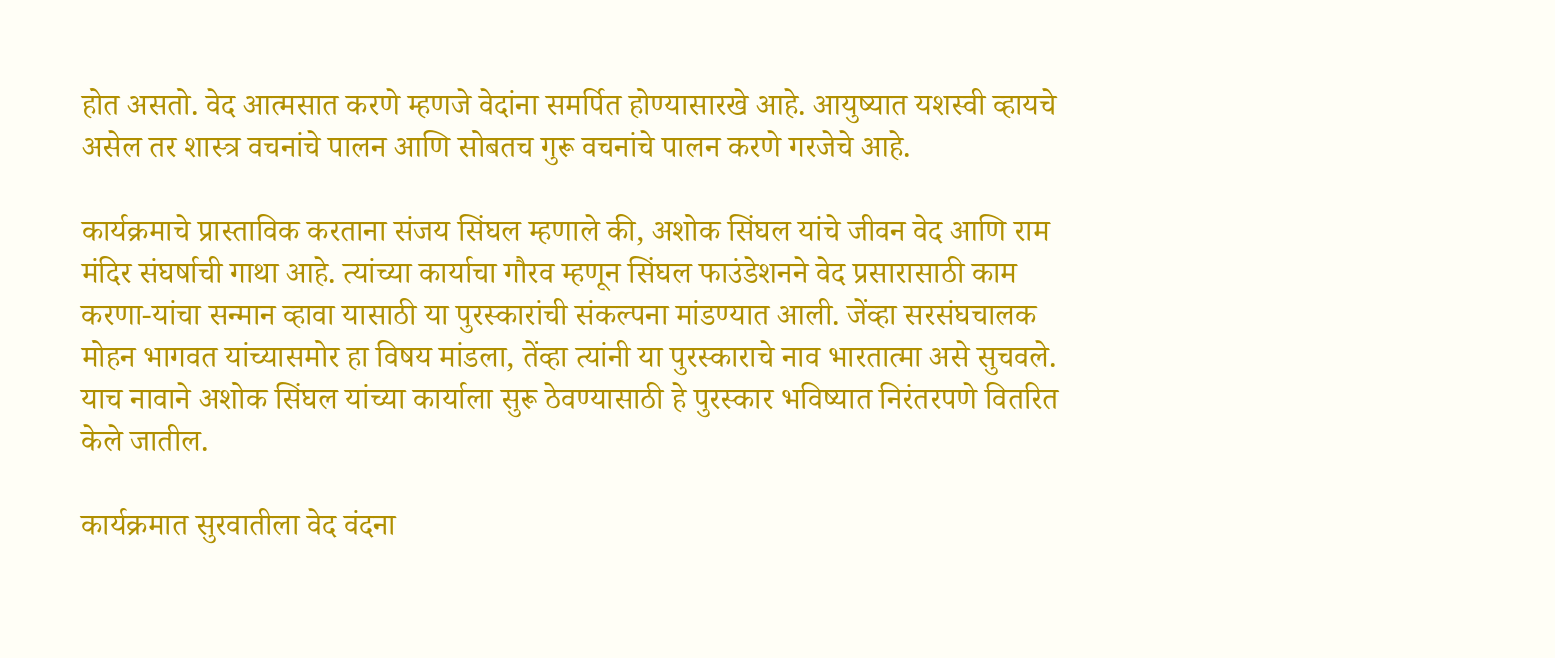होत असतो. वेद आत्मसात करणे म्हणजे वेदांना समर्पित होण्यासारखे आहे. आयुष्यात यशस्वी व्हायचे असेल तर शास्त्र वचनांचे पालन आणि सोबतच गुरू वचनांचे पालन करणे गरजेचे आहे.

कार्यक्रमाचे प्रास्ताविक करताना संजय सिंघल म्हणाले की, अशोक सिंघल यांचे जीवन वेद आणि राम मंदिर संघर्षाची गाथा आहे. त्यांच्या कार्याचा गौरव म्हणून सिंघल फाउंडेशनने वेद प्रसारासाठी काम करणा-यांचा सन्मान व्हावा यासाठी या पुरस्कारांची संकल्पना मांडण्यात आली. जेंव्हा सरसंघचालक मोहन भागवत यांच्यासमोर हा विषय मांडला, तेंव्हा त्यांनी या पुरस्काराचे नाव भारतात्मा असे सुचवले. याच नावाने अशोक सिंघल यांच्या कार्याला सुरू ठेवण्यासाठी हे पुरस्कार भविष्यात निरंतरपणे वितरित केले जातील.

कार्यक्रमात सुरवातीला वेद वंदना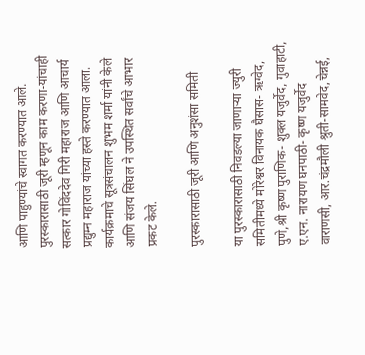आणि पाहुण्यांचे स्वागत करण्यात आले. पुरस्कारासाठी जूरी म्हणून काम करणा-यांचाही सत्कार गोविंददेव गिरी महाराज आणि आचार्य प्रद्युम्न महाराज यांच्या हस्ते करण्यात आला. कार्यक्रमाचे सूत्रसंचालन शुभम शर्मा यांनी केले आणि संजय सिंघल ने उपस्थित सर्वांचे आभार प्रकट केले.

पुरस्कारासाठी जूरी आणि अनुशंसा समिती

या पुरस्कारासाठी निवडल्या जाणाऱ्या ज्युरी समितीमध्ये मोरेश्वर विनायक घैसास- ऋग्वेद, पुणे,श्री कृष्ण पुराणिक- शुक्ल यजुर्वेद, गुवाहाटी, ए.एन. नारायण घनपाठी- कृष्ण यजुर्वेद वाराणसी, आर.चंद्रमौली श्रुती-सामवेद,चेन्नई,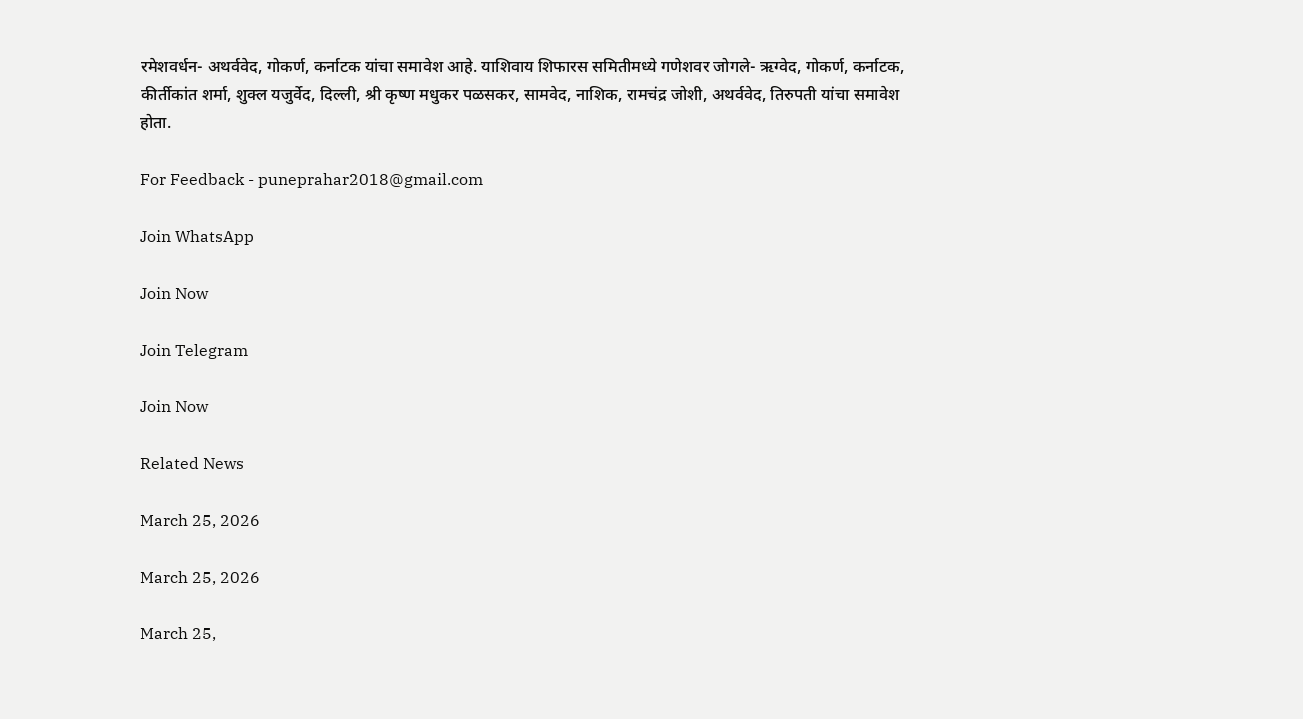रमेशवर्धन- अथर्ववेद, गोकर्ण, कर्नाटक यांचा समावेश आहे. याशिवाय शिफारस समितीमध्ये गणेशवर जोगले- ऋग्वेद, गोकर्ण, कर्नाटक, कीर्तीकांत शर्मा, शुक्ल यजुर्वेद, दिल्ली, श्री कृष्ण मधुकर पळसकर, सामवेद, नाशिक, रामचंद्र जोशी, अथर्ववेद, तिरुपती यांचा समावेश होता.

For Feedback - puneprahar2018@gmail.com

Join WhatsApp

Join Now

Join Telegram

Join Now

Related News

March 25, 2026

March 25, 2026

March 25,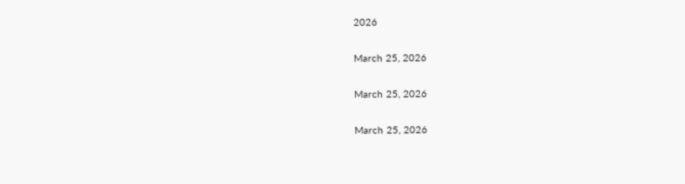2026

March 25, 2026

March 25, 2026

March 25, 2026